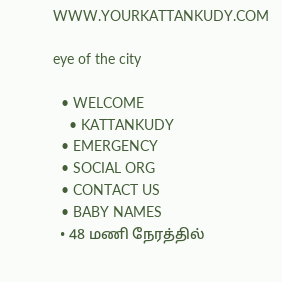WWW.YOURKATTANKUDY.COM

eye of the city

  • WELCOME
    • KATTANKUDY
  • EMERGENCY
  • SOCIAL ORG
  • CONTACT US
  • BABY NAMES
  • 48 மணி நேரத்தில்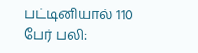பட்டினியால் 110 பேர் பலி: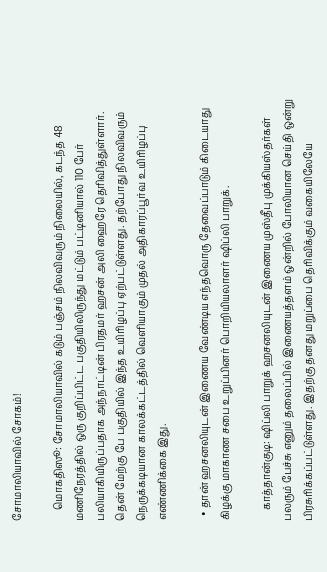சோமாலியாவில் சோகம்!

    மொகதிஸூ: சோமாலியாவில் கடும் பஞ்சம் நிலவிவரும் நிலையில், கடந்த 48 மணிநேரத்தில் ஒரு குறிப்பிட்ட பகுதியிலிருந்து மட்டும் பட்டினியால் 110 பேர் பலியாகியிருப்பதாக அந்நாட்டின் பிரதமர் ஹசன் அலி ஹைரே தெரிவித்துள்ளார். தென் மேற்கு பே பகுதியில் இந்த உயிரிழப்பு ஏற்பட்டுள்ளது. தற்போது நிலவிவரும் நெருக்கடியான காலக்கட்டத்தில் வெளியாகும் முதல் அதிகாரப்பூர்வ உயிரிழப்பு எண்ணிக்கை இது.

  • தான் ஹசனலியுடன் இணைய வேண்டிய எந்தவொரு தேவைப்பாடும் கிடையாது கிழக்கு மாகாண சபை உறுப்பினர் பொறியியலாளர் ஷிப்லி பாறுக்.

    காத்தான்குடி: ஷிப்லி பாறுக் ஹசனலியுடன் இணைய முஸ்தீபு முக்கியஸ்தர்கள் பலரும் பேச்சு எனும் தலைப்பில் இணையத்தளம் ஒன்றில் போலியான செய்தி ஒன்று பிரசுரிக்கப்பட்டுள்ளது. இதற்கு தனது மறுப்பை தெரிவிக்கும் வகையிலேயே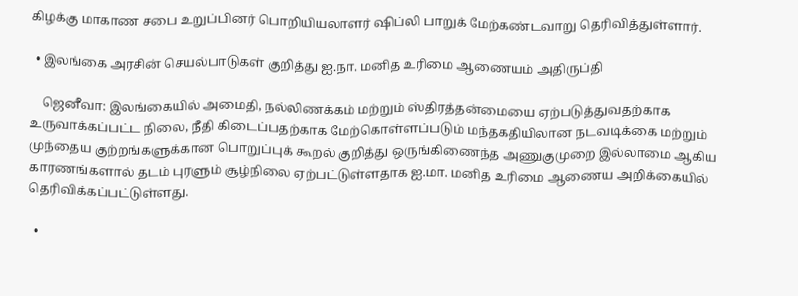கிழக்கு மாகாண சபை உறுப்பினர் பொறியியலாளர் ஷிப்லி பாறுக் மேற்கண்டவாறு தெரிவித்துள்ளார்.

  • இலங்கை அரசின் செயல்பாடுகள் குறித்து ஐ.நா. மனித உரிமை ஆணையம் அதிருப்தி

    ஜெனீவா: இலங்கையில் அமைதி, நல்லிணக்கம் மற்றும் ஸ்திரத்தன்மையை ஏற்படுத்துவதற்காக உருவாக்கப்பட்ட நிலை, நீதி கிடைப்பதற்காக மேற்கொள்ளப்படும் மந்தகதியிலான நடவடிக்கை மற்றும் முந்தைய குற்றங்களுக்கான பொறுப்புக் கூறல் குறித்து ஒருங்கிணைந்த அணுகுமுறை இல்லாமை ஆகிய காரணங்களால் தடம் புரளும் சூழ்நிலை ஏற்பட்டுள்ளதாக ஐ.மா. மனித உரிமை ஆணைய அறிக்கையில் தெரிவிக்கப்பட்டுள்ளது.

  •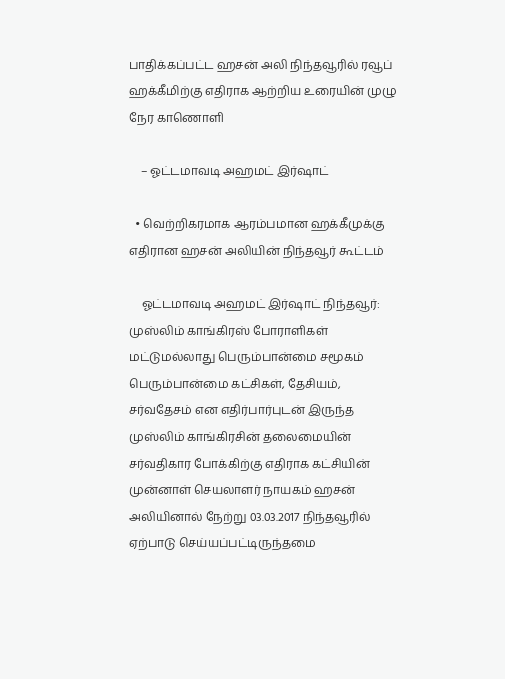பாதிக்கப்பட்ட ஹசன் அலி நிந்தவூரில் ரவூப் ஹக்கீமிற்கு எதிராக ஆற்றிய உரையின் முழு நேர காணொளி

    – ஓட்டமாவடி அஹமட் இர்ஷாட்

  • வெற்றிகரமாக ஆரம்பமான ஹக்கீமுக்கு எதிரான ஹசன் அலியின் நிந்தவூர் கூட்டம்

    ஓட்டமாவடி அஹமட் இர்ஷாட் நிந்தவூர்: முஸ்லிம் காங்கிரஸ் போராளிகள் மட்டுமல்லாது பெரும்பான்மை சமூகம் பெரும்பான்மை கட்சிகள், தேசியம், சர்வதேசம் என எதிர்பார்புடன் இருந்த முஸ்லிம் காங்கிரசின் தலைமையின் சர்வதிகார போக்கிற்கு எதிராக கட்சியின் முன்னாள் செயலாளர் நாயகம் ஹசன் அலியினால் நேற்று 03.03.2017 நிந்தவூரில் ஏற்பாடு செய்யப்பட்டிருந்தமை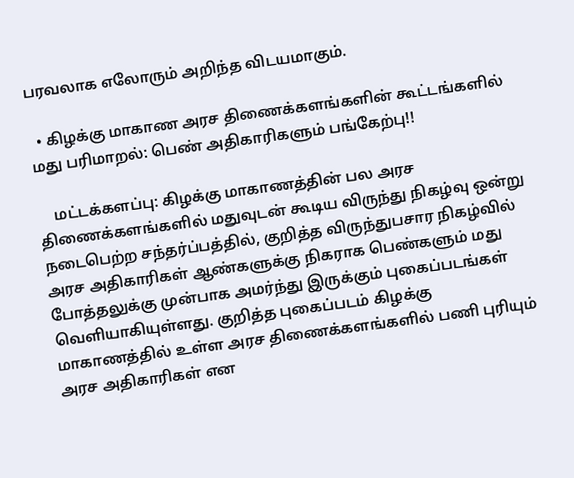பரவலாக எலோரும் அறிந்த விடயமாகும்.

  • கிழக்கு மாகாண அரச திணைக்களங்களின் கூட்டங்களில் மது பரிமாறல்: பெண் அதிகாரிகளும் பங்கேற்பு!!

    மட்டக்களப்பு: கிழக்கு மாகாணத்தின் பல அரச திணைக்களங்களில் மதுவுடன் கூடிய விருந்து நிகழ்வு ஒன்று நடைபெற்ற சந்தர்ப்பத்தில், குறித்த விருந்துபசார நிகழ்வில் அரச அதிகாரிகள் ஆண்களுக்கு நிகராக பெண்களும் மது போத்தலுக்கு முன்பாக அமர்ந்து இருக்கும் புகைப்படங்கள் வெளியாகியுள்ளது. குறித்த புகைப்படம் கிழக்கு மாகாணத்தில் உள்ள அரச திணைக்களங்களில் பணி புரியும் அரச அதிகாரிகள் என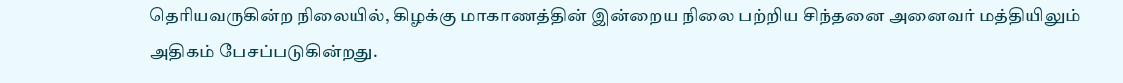தெரியவருகின்ற நிலையில், கிழக்கு மாகாணத்தின் இன்றைய நிலை பற்றிய சிந்தனை அனைவர் மத்தியிலும் அதிகம் பேசப்படுகின்றது.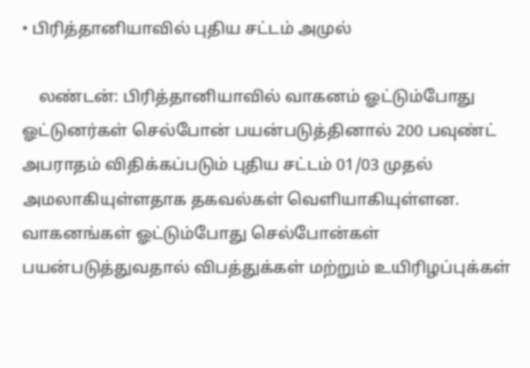• பிரித்தானியாவில் புதிய சட்டம் அமுல்

    லண்டன்: பிரித்தானியாவில் வாகனம் ஓட்டும்போது ஓட்டுனர்கள் செல்போன் பயன்படுத்தினால் 200 பவுண்ட் அபராதம் விதிக்கப்படும் புதிய சட்டம் 01/03 முதல் அமலாகியுள்ளதாக தகவல்கள் வெளியாகியுள்ளன. வாகனங்கள் ஓட்டும்போது செல்போன்கள் பயன்படுத்துவதால் விபத்துக்கள் மற்றும் உயிரிழப்புக்கள்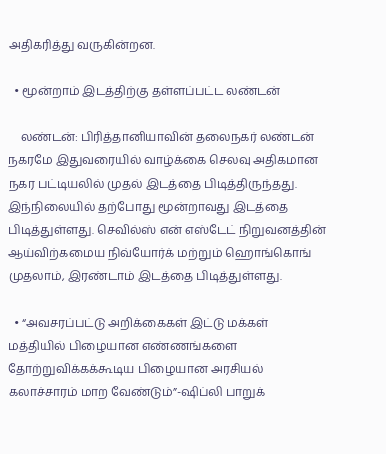அதிகரித்து வருகின்றன.

  • மூன்றாம் இடத்திற்கு தள்ளப்பட்ட லண்டன்

    லண்டன்: பிரித்தானியாவின் தலைநகர் லண்டன் நகரமே இதுவரையில் வாழ்க்கை செலவு அதிகமான நகர பட்டியலில் முதல் இடத்தை பிடித்திருந்தது. இந்நிலையில் தற்போது மூன்றாவது இடத்தை பிடித்துள்ளது. செவில்ஸ் என் எஸ்டேட் நிறுவனத்தின் ஆய்விற்கமைய நிவ்யோர்க் மற்றும் ஹொங்கொங் முதலாம், இரண்டாம் இடத்தை பிடித்துள்ளது.

  • “அவசரப்பட்டு அறிக்கைகள் இட்டு மக்கள் மத்தியில் பிழையான எண்ணங்களை தோற்றுவிக்கக்கூடிய பிழையான அரசியல் கலாச்சாரம் மாற வேண்டும்”-ஷிப்லி பாறுக்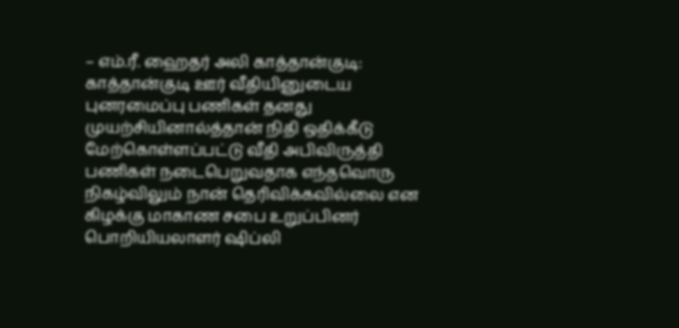– எம்.ரீ. ஹைதர் அலி காத்தான்குடி: காத்தான்குடி ஊர் வீதியினுடைய புனரமைப்பு பணிகள் தனது முயற்சியினால்த்தான் நிதி ஒதிக்கீடு மேற்கொள்ளப்பட்டு வீதி அபிவிருத்தி பணிகள் நடைபெறுவதாக எந்தவொரு நிகழ்விலும் நான் தெரிவிக்கவில்லை என கிழக்கு மாகாண சபை உறுப்பினர் பொறியியலாளர் ஷிப்லி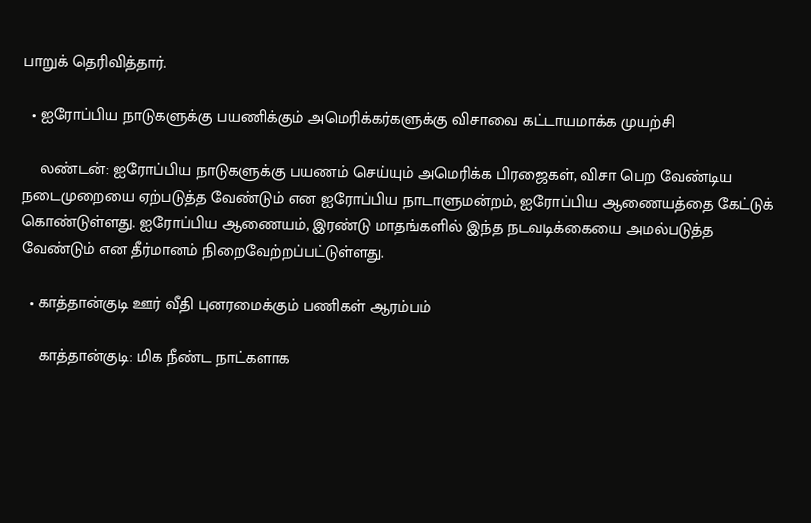பாறுக் தெரிவித்தார்.

  • ஐரோப்பிய நாடுகளுக்கு பயணிக்கும் அமெரிக்கர்களுக்கு விசாவை கட்டாயமாக்க முயற்சி

    லண்டன்: ஐரோப்பிய நாடுகளுக்கு பயணம் செய்யும் அமெரிக்க பிரஜைகள், விசா பெற வேண்டிய நடைமுறையை ஏற்படுத்த வேண்டும் என ஐரோப்பிய நாடாளுமன்றம், ஐரோப்பிய ஆணையத்தை கேட்டுக் கொண்டுள்ளது. ஐரோப்பிய ஆணையம், இரண்டு மாதங்களில் இந்த நடவடிக்கையை அமல்படுத்த வேண்டும் என தீர்மானம் நிறைவேற்றப்பட்டுள்ளது.

  • காத்தான்குடி ஊர் வீதி புனரமைக்கும் பணிகள் ஆரம்பம்

    காத்தான்குடி: மிக நீண்ட நாட்களாக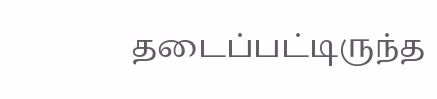தடைப்பட்டிருந்த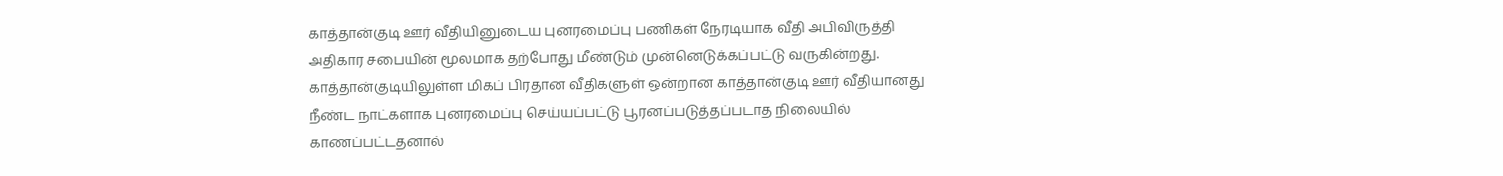காத்தான்குடி ஊர் வீதியினுடைய புனரமைப்பு பணிகள் நேரடியாக வீதி அபிவிருத்தி அதிகார சபையின் மூலமாக தற்போது மீண்டும் முன்னெடுக்கப்பட்டு வருகின்றது. காத்தான்குடியிலுள்ள மிகப் பிரதான வீதிகளுள் ஒன்றான காத்தான்குடி ஊர் வீதியானது நீண்ட நாட்களாக புனரமைப்பு செய்யப்பட்டு பூரனப்படுத்தப்படாத நிலையில் காணப்பட்டதனால்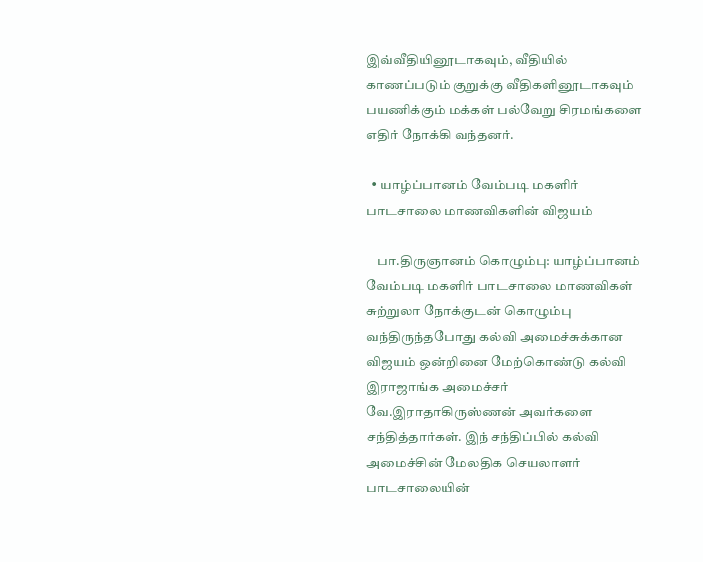இவ்வீதியினூடாகவும், வீதியில் காணப்படும் குறுக்கு வீதிகளினூடாகவும் பயணிக்கும் மக்கள் பல்வேறு சிரமங்களை எதிர் நோக்கி வந்தனர்.

  • யாழ்ப்பானம் வேம்படி மகளிர் பாடசாலை மாணவிகளின் விஜயம்

    பா.திருஞானம் கொழும்பு: யாழ்ப்பானம் வேம்படி மகளிர் பாடசாலை மாணவிகள் சுற்றுலா நோக்குடன் கொழும்பு வந்திருந்தபோது கல்வி அமைச்சுக்கான விஜயம் ஒன்றினை மேற்கொண்டு கல்வி இராஜாங்க அமைச்சர் வே.இராதாகிருஸ்ணன் அவர்களை சந்தித்தார்கள். இந் சந்திப்பில் கல்வி அமைச்சின் மேலதிக செயலாளர் பாடசாலையின்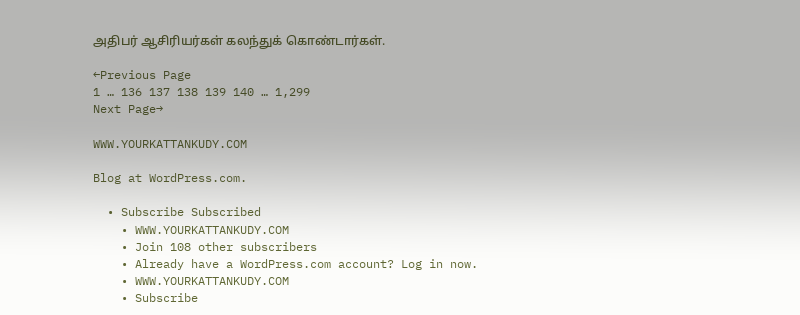அதிபர் ஆசிரியர்கள் கலந்துக் கொண்டார்கள்.

←Previous Page
1 … 136 137 138 139 140 … 1,299
Next Page→

WWW.YOURKATTANKUDY.COM

Blog at WordPress.com.

  • Subscribe Subscribed
    • WWW.YOURKATTANKUDY.COM
    • Join 108 other subscribers
    • Already have a WordPress.com account? Log in now.
    • WWW.YOURKATTANKUDY.COM
    • Subscribe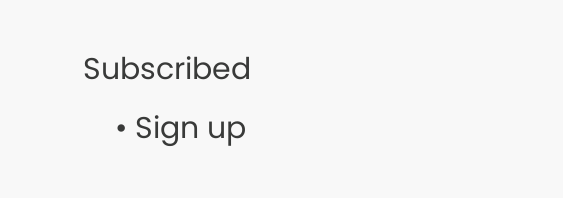Subscribed
    • Sign up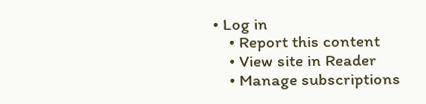• Log in
    • Report this content
    • View site in Reader
    • Manage subscriptions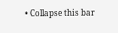• Collapse this bar